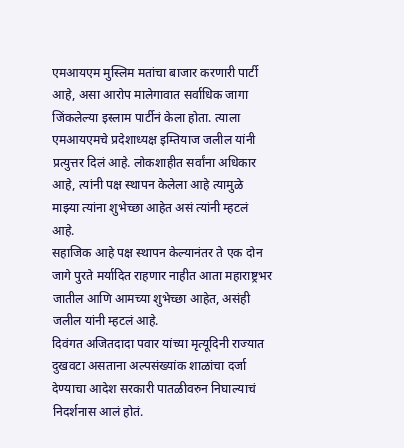एमआयएम मुस्लिम मतांचा बाजार करणारी पार्टी आहे, असा आरोप मालेगावात सर्वाधिक जागा जिंकलेल्या इस्लाम पार्टीनं केला होता. त्याला एमआयएमचे प्रदेशाध्यक्ष इम्तियाज जलील यांनी प्रत्युत्तर दिलं आहे. लोकशाहीत सर्वांना अधिकार आहे, त्यांनी पक्ष स्थापन केलेला आहे त्यामुळे माझ्या त्यांना शुभेच्छा आहेत असं त्यांनी म्हटलं आहे.
सहाजिक आहे पक्ष स्थापन केल्यानंतर ते एक दोन जागे पुरते मर्यादित राहणार नाहीत आता महाराष्ट्रभर जातील आणि आमच्या शुभेच्छा आहेत, असंही जलील यांनी म्हटलं आहे.
दिवंगत अजितदादा पवार यांच्या मृत्यूदिनी राज्यात दुखवटा असताना अल्पसंख्यांक शाळांचा दर्जा देण्याचा आदेश सरकारी पातळीवरुन निघाल्याचं निदर्शनास आलं होतं.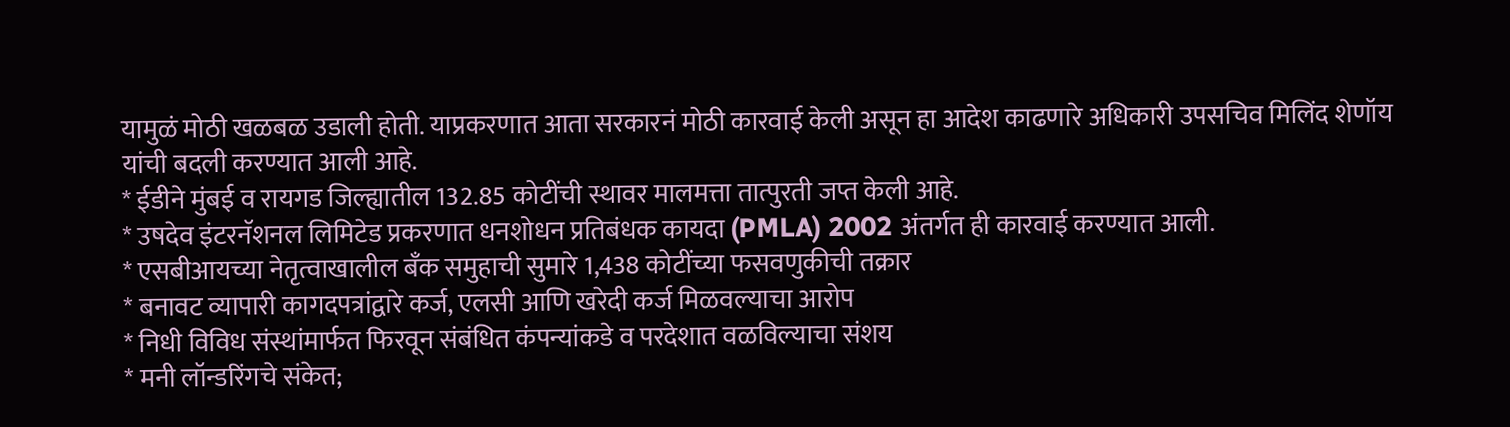यामुळं मोठी खळबळ उडाली होती. याप्रकरणात आता सरकारनं मोठी कारवाई केली असून हा आदेश काढणारे अधिकारी उपसचिव मिलिंद शेणॉय यांची बदली करण्यात आली आहे.
* ईडीने मुंबई व रायगड जिल्ह्यातील 132.85 कोटींची स्थावर मालमत्ता तात्पुरती जप्त केली आहे.
* उषदेव इंटरनॅशनल लिमिटेड प्रकरणात धनशोधन प्रतिबंधक कायदा (PMLA) 2002 अंतर्गत ही कारवाई करण्यात आली.
* एसबीआयच्या नेतृत्वाखालील बँक समुहाची सुमारे 1,438 कोटींच्या फसवणुकीची तक्रार
* बनावट व्यापारी कागदपत्रांद्वारे कर्ज, एलसी आणि खरेदी कर्ज मिळवल्याचा आरोप
* निधी विविध संस्थांमार्फत फिरवून संबंधित कंपन्यांकडे व परदेशात वळविल्याचा संशय
* मनी लॉन्डरिंगचे संकेत;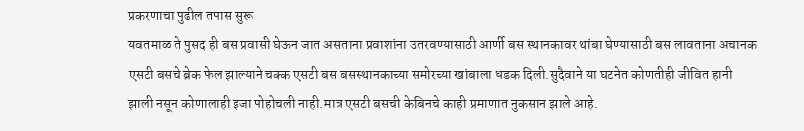प्रकरणाचा पुढील तपास सुरू
यवतमाळ ते पुसद ही बस प्रवासी घेऊन जात असताना प्रवाशांना उतरवण्यासाठी आर्णी बस स्थानकावर थांबा घेण्यासाठी बस लावताना अचानक एसटी बसचे ब्रेक फेल झाल्याने चक्क एसटी बस बसस्थानकाच्या समोरच्या खांबाला धडक दिली.सुदैवाने या घटनेत कोणतीही जीवित हानी झाली नसून कोणालाही इजा पोहोचली नाही.मात्र एसटी बसची केबिनचे काही प्रमाणात नुकसान झाले आहे.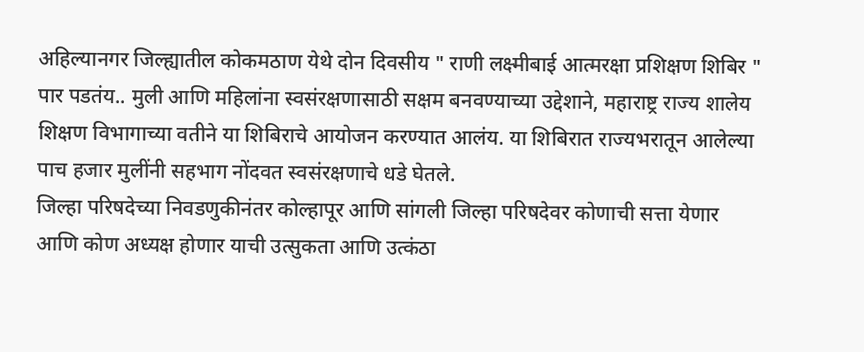अहिल्यानगर जिल्ह्यातील कोकमठाण येथे दोन दिवसीय " राणी लक्ष्मीबाई आत्मरक्षा प्रशिक्षण शिबिर " पार पडतंय.. मुली आणि महिलांना स्वसंरक्षणासाठी सक्षम बनवण्याच्या उद्देशाने, महाराष्ट्र राज्य शालेय शिक्षण विभागाच्या वतीने या शिबिराचे आयोजन करण्यात आलंय. या शिबिरात राज्यभरातून आलेल्या पाच हजार मुलींनी सहभाग नोंदवत स्वसंरक्षणाचे धडे घेतले.
जिल्हा परिषदेच्या निवडणुकीनंतर कोल्हापूर आणि सांगली जिल्हा परिषदेवर कोणाची सत्ता येणार आणि कोण अध्यक्ष होणार याची उत्सुकता आणि उत्कंठा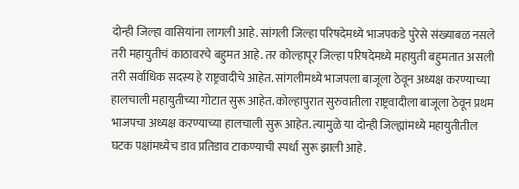दोन्ही जिल्हा वासियांना लागली आहे. सांगली जिल्हा परिषदेमध्ये भाजपकडे पुरेसे संख्याबळ नसले तरी महायुतीचं काठावरचे बहुमत आहे. तर कोल्हापूर जिल्हा परिषदेमध्ये महायुती बहुमतात असली तरी सर्वाधिक सदस्य हे राष्ट्रवादीचे आहेत. सांगलीमध्ये भाजपला बाजूला ठेवून अध्यक्ष करण्याच्या हालचाली महायुतीच्या गोटात सुरू आहेत. कोल्हापुरात सुरुवातीला राष्ट्रवादीला बाजूला ठेवून प्रथम भाजपचा अध्यक्ष करण्याच्या हालचाली सुरू आहेत. त्यामुळे या दोन्ही जिल्ह्यांमध्ये महायुतीतील घटक पक्षांमध्येच डाव प्रतिडाव टाकण्याची स्पर्धा सुरू झाली आहे.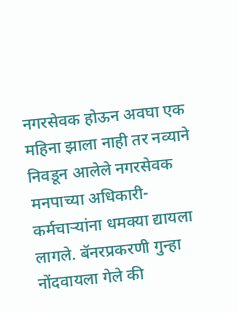नगरसेवक होऊन अवघा एक महिना झाला नाही तर नव्याने निवडून आलेले नगरसेवक मनपाच्या अधिकारी- कर्मचाऱ्यांना धमक्या द्यायला लागले. बॅनरप्रकरणी गुन्हा नोंदवायला गेले की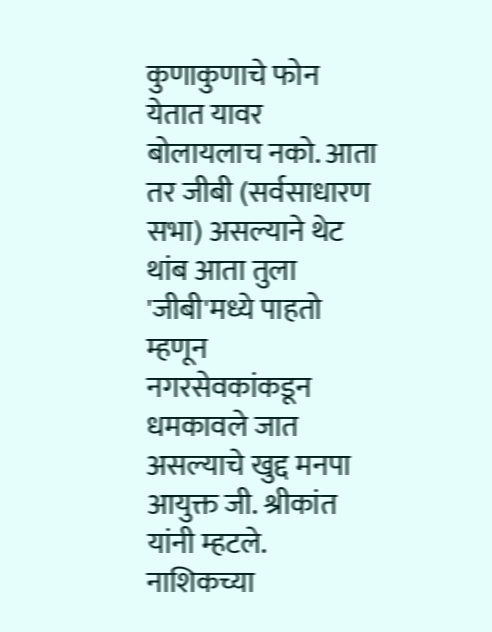कुणाकुणाचे फोन येतात यावर बोलायलाच नको. आता तर जीबी (सर्वसाधारण सभा) असल्याने थेट थांब आता तुला 'जीबी'मध्ये पाहतो म्हणून नगरसेवकांकडून धमकावले जात असल्याचे खुद्द मनपा आयुक्त जी. श्रीकांत यांनी म्हटले.
नाशिकच्या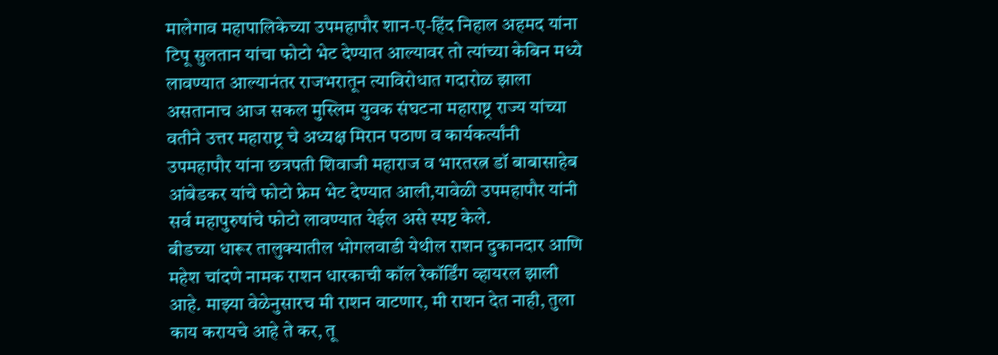मालेगाव महापालिकेच्या उपमहापौर शान-ए-हिंद निहाल अहमद यांना टिपू सुलतान यांचा फोटो भेट देण्यात आल्यावर तो त्यांच्या केबिन मध्ये लावण्यात आल्यानंतर राजभरातून त्याविरोधात गदारोळ झाला असतानाच आज सकल मुस्लिम युवक संघटना महाराष्ट्र राज्य यांच्या वतीने उत्तर महाराष्ट्र चे अध्यक्ष मिरान पठाण व कार्यकर्त्यांनी उपमहापौर यांना छत्रपती शिवाजी महाराज व भारतरत्न डॉ बाबासाहेब आंबेडकर यांचे फोटो फ्रेम भेट देण्यात आली,यावेळी उपमहापौर यांनी सर्व महापुरुषांचे फोटो लावण्यात येईल असे स्पष्ट केले.
बीडच्या धारूर तालुक्यातील भोगलवाडी येथील राशन दुकानदार आणि महेश चांदणे नामक राशन धारकाची कॉल रेकॉर्डिंग व्हायरल झाली आहे. माझ्या वेळेनुसारच मी राशन वाटणार, मी राशन देत नाही, तुला काय करायचे आहे ते कर, तू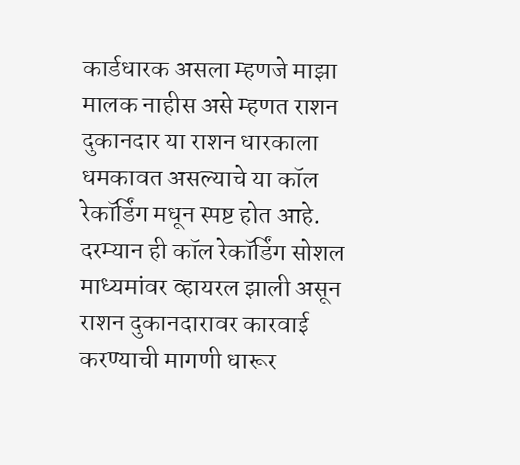कार्डधारक असला म्हणजे माझा मालक नाहीस असे म्हणत राशन दुकानदार या राशन धारकाला धमकावत असल्याचे या कॉल रेकॉर्डिंग मधून स्पष्ट होत आहे. दरम्यान ही कॉल रेकॉर्डिंग सोशल माध्यमांवर व्हायरल झाली असून राशन दुकानदारावर कारवाई करण्याची मागणी धारूर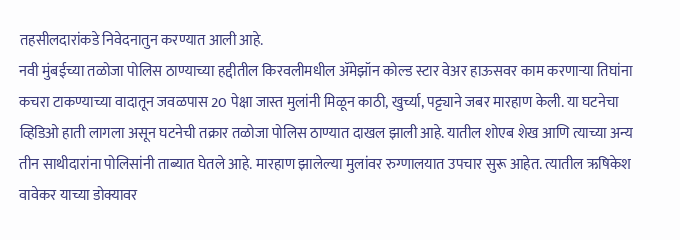तहसीलदारांकडे निवेदनातुन करण्यात आली आहे.
नवी मुंबईच्या तळोजा पोलिस ठाण्याच्या हद्दीतील किरवलीमधील ॲमेझॉन कोल्ड स्टार वेअर हाऊसवर काम करणाऱ्या तिघांना कचरा टाकण्याच्या वादातून जवळपास 20 पेक्षा जास्त मुलांनी मिळून काठी, खुर्च्या, पट्ट्याने जबर मारहाण केली. या घटनेचा व्हिडिओ हाती लागला असून घटनेची तक्रार तळोजा पोलिस ठाण्यात दाखल झाली आहे. यातील शोएब शेख आणि त्याच्या अन्य तीन साथीदारांना पोलिसांनी ताब्यात घेतले आहे. मारहाण झालेल्या मुलांवर रुग्णालयात उपचार सुरू आहेत. त्यातील ऋषिकेश वावेकर याच्या डोक्यावर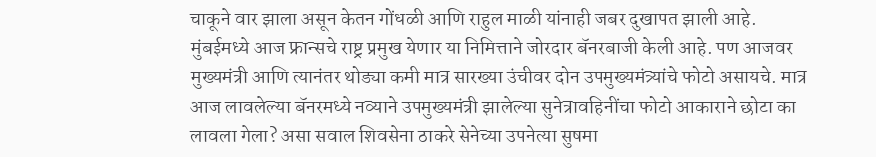चाकूने वार झाला असून केतन गोंधळी आणि राहुल माळी यांनाही जबर दुखापत झाली आहे.
मुंबईमध्ये आज फ्रान्सचे राष्ट्र प्रमुख येणार या निमित्ताने जोरदार बॅनरबाजी केली आहे. पण आजवर मुख्यमंत्री आणि त्यानंतर थोड्या कमी मात्र सारख्या उंचीवर दोन उपमुख्यमंत्र्यांचे फोटो असायचे. मात्र आज लावलेल्या बॅनरमध्ये नव्याने उपमुख्यमंत्री झालेल्या सुनेत्रावहिनींचा फोटो आकाराने छोटा का लावला गेला? असा सवाल शिवसेना ठाकरे सेनेच्या उपनेत्या सुषमा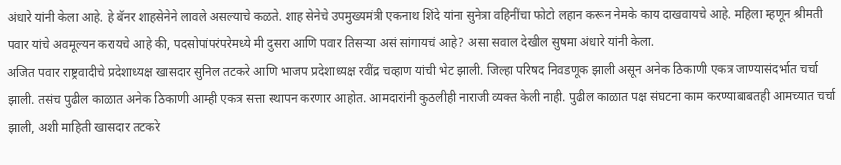अंधारे यांनी केला आहे. हे बॅनर शाहसेनेने लावले असल्याचे कळते. शाह सेनेचे उपमुख्यमंत्री एकनाथ शिंदे यांना सुनेत्रा वहिनींचा फोटो लहान करून नेमके काय दाखवायचे आहे. महिला म्हणून श्रीमती पवार यांचे अवमूल्यन करायचे आहे की, पदसोपांपरंपरेमध्ये मी दुसरा आणि पवार तिसऱ्या असं सांगायचं आहे? असा सवाल देखील सुषमा अंधारे यांनी केला.
अजित पवार राष्ट्रवादीचे प्रदेशाध्यक्ष खासदार सुनिल तटकरे आणि भाजप प्रदेशाध्यक्ष रवींद्र चव्हाण यांची भेट झाली. जिल्हा परिषद निवडणूक झाली असून अनेक ठिकाणी एकत्र जाण्यासंदर्भात चर्चा झाली. तसंच पुढील काळात अनेक ठिकाणी आम्ही एकत्र सत्ता स्थापन करणार आहोत. आमदारांनी कुठलीही नाराजी व्यक्त केली नाही. पुढील काळात पक्ष संघटना काम करण्याबाबतही आमच्यात चर्चा झाली, अशी माहिती खासदार तटकरे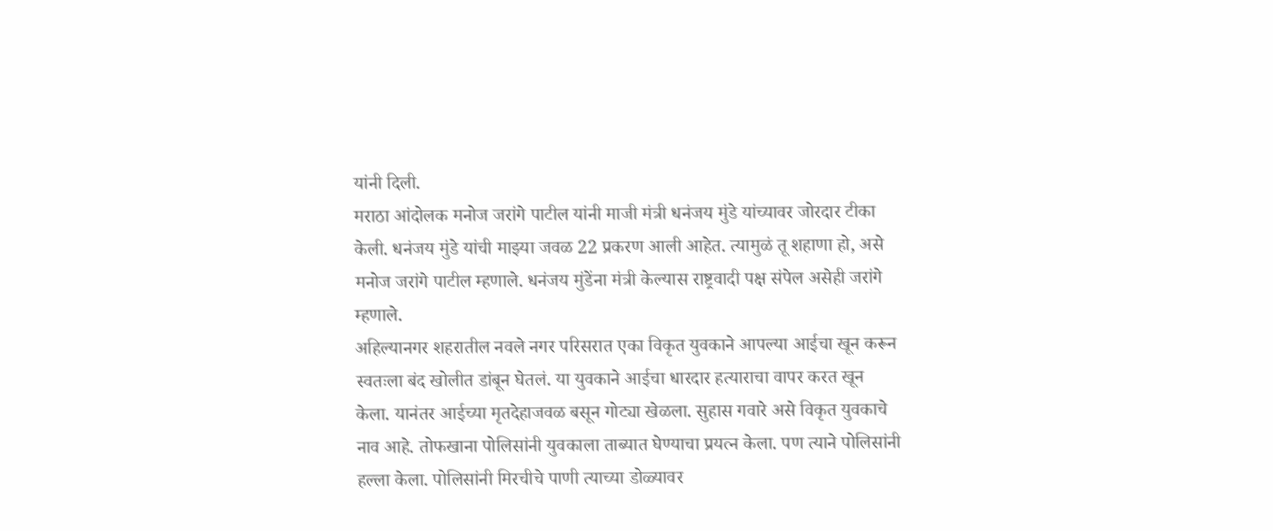यांनी दिली.
मराठा आंदोलक मनोज जरांगे पाटील यांनी माजी मंत्री धनंजय मुंडे यांच्यावर जोरदार टीका केली. धनंजय मुंडे यांची माझ्या जवळ 22 प्रकरण आली आहेत. त्यामुळं तू शहाणा हो, असे मनोज जरांगे पाटील म्हणाले. धनंजय मुंडेंना मंत्री केल्यास राष्ट्रवादी पक्ष संपेल असेही जरांगे म्हणाले.
अहिल्यानगर शहरातील नवले नगर परिसरात एका विकृत युवकाने आपल्या आईचा खून करून स्वतःला बंद खोलीत डांबून घेतलं. या युवकाने आईचा धारदार हत्याराचा वापर करत खून केला. यानंतर आईच्या मृतदेहाजवळ बसून गोट्या खेळला. सुहास गवारे असे विकृत युवकाचे नाव आहे. तोफखाना पोलिसांनी युवकाला ताब्यात घेण्याचा प्रयत्न केला. पण त्याने पोलिसांनी हल्ला केला. पोलिसांनी मिरचीचे पाणी त्याच्या डोळ्यावर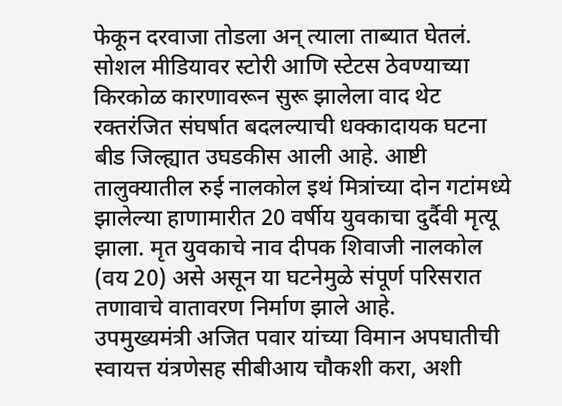फेकून दरवाजा तोडला अन् त्याला ताब्यात घेतलं.
सोशल मीडियावर स्टोरी आणि स्टेटस ठेवण्याच्या किरकोळ कारणावरून सुरू झालेला वाद थेट रक्तरंजित संघर्षात बदलल्याची धक्कादायक घटना बीड जिल्ह्यात उघडकीस आली आहे. आष्टी तालुक्यातील रुई नालकोल इथं मित्रांच्या दोन गटांमध्ये झालेल्या हाणामारीत 20 वर्षीय युवकाचा दुर्दैवी मृत्यू झाला. मृत युवकाचे नाव दीपक शिवाजी नालकोल (वय 20) असे असून या घटनेमुळे संपूर्ण परिसरात तणावाचे वातावरण निर्माण झाले आहे.
उपमुख्यमंत्री अजित पवार यांच्या विमान अपघातीची स्वायत्त यंत्रणेसह सीबीआय चौकशी करा, अशी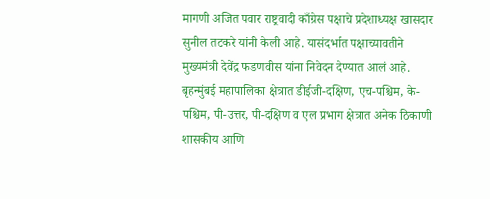मागणी अजित पवार राष्ट्रवादी काँग्रेस पक्षाचे प्रदेशाध्यक्ष खासदार सुनील तटकरे यांनी केली आहे. यासंदर्भात पक्षाच्यावतीने मुख्यमंत्री देवेंद्र फडणवीस यांना निवेदन देण्यात आलं आहे.
बृहन्मुंबई महापालिका क्षेत्रात डीईजी-दक्षिण, एच-पश्चिम, के-पश्चिम, पी-उत्तर, पी-दक्षिण व एल प्रभाग क्षेत्रात अनेक ठिकाणी शासकीय आणि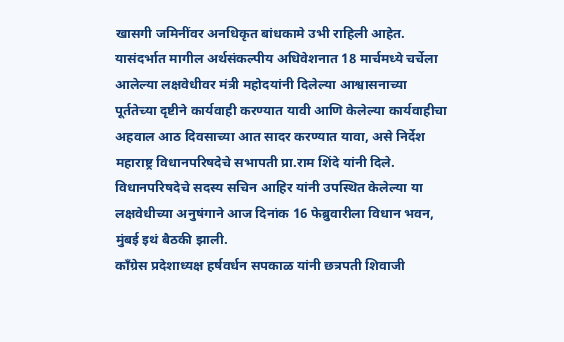खासगी जमिनींवर अनधिकृत बांधकामे उभी राहिली आहेत. यासंदर्भात मागील अर्थसंकल्पीय अधिवेशनात 18 मार्चमध्ये चर्चेला आलेल्या लक्षवेधीवर मंत्री महोदयांनी दिलेल्या आश्वासनाच्या पूर्ततेच्या दृष्टीने कार्यवाही करण्यात यावी आणि केलेल्या कार्यवाहीचा अहवाल आठ दिवसाच्या आत सादर करण्यात यावा, असे निर्देश महाराष्ट्र विधानपरिषदेचे सभापती प्रा.राम शिंदे यांनी दिले. विधानपरिषदेचे सदस्य सचिन आहिर यांनी उपस्थित केलेल्या या लक्षवेधीच्या अनुषंगाने आज दिनांक 16 फेब्रुवारीला विधान भवन, मुंबई इथं बैठकी झाली.
काँग्रेस प्रदेशाध्यक्ष हर्षवर्धन सपकाळ यांनी छत्रपती शिवाजी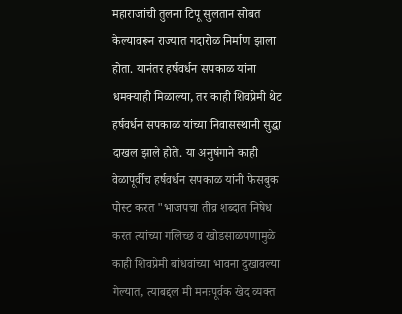महाराजांची तुलना टिपू सुलतान सोबत केल्यावरून राज्यात गदारोळ निर्माण झाला होता. यानंतर हर्षवर्धन सपकाळ यांना धमक्याही मिळाल्या, तर काही शिवप्रेमी थेट हर्षवर्धन सपकाळ यांच्या निवासस्थानी सुद्धा दाखल झाले होते. या अनुषंगाने काही वेळापूर्वीच हर्षवर्धन सपकाळ यांनी फेसबुक पोस्ट करत "भाजपचा तीव्र शब्दात निषेध करत त्यांच्या गलिच्छ व खोडसाळपणामुळे काही शिवप्रेमी बांधवांच्या भावना दुखावल्या गेल्यात, त्याबद्दल मी मनःपूर्वक खेद व्यक्त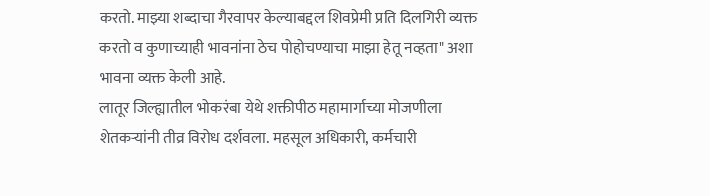करतो. माझ्या शब्दाचा गैरवापर केल्याबद्दल शिवप्रेमी प्रति दिलगिरी व्यक्त करतो व कुणाच्याही भावनांना ठेच पोहोचण्याचा माझा हेतू नव्हता" अशा भावना व्यक्त केली आहे.
लातूर जिल्ह्यातील भोकरंबा येथे शक्तीपीठ महामार्गाच्या मोजणीला शेतकऱ्यांनी तीव्र विरोध दर्शवला. महसूल अधिकारी, कर्मचारी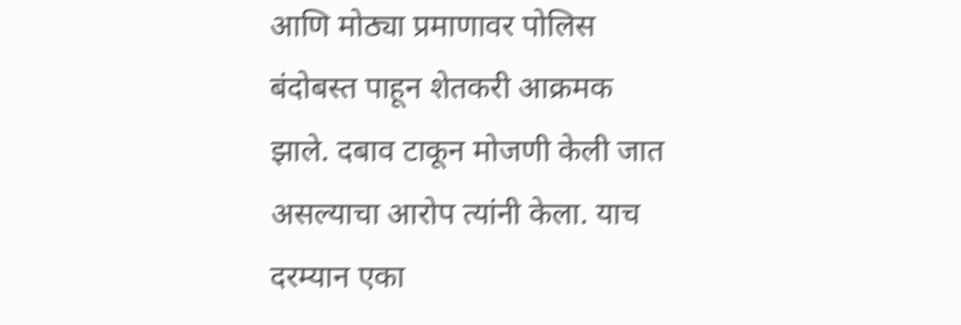आणि मोठ्या प्रमाणावर पोलिस बंदोबस्त पाहून शेतकरी आक्रमक झाले. दबाव टाकून मोजणी केली जात असल्याचा आरोप त्यांनी केला. याच दरम्यान एका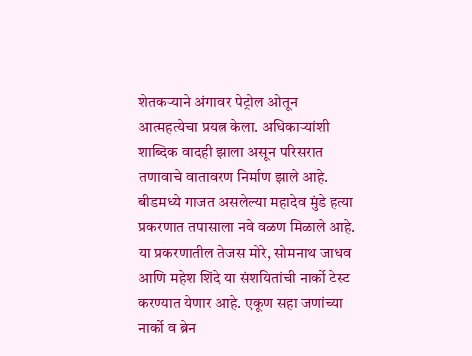शेतकऱ्याने अंगावर पेट्रोल ओतून आत्महत्येचा प्रयत्न केला. अधिकाऱ्यांशी शाब्दिक वादही झाला असून परिसरात तणावाचे वातावरण निर्माण झाले आहे.
बीडमध्ये गाजत असलेल्या महादेव मुंडे हत्या प्रकरणात तपासाला नवे वळण मिळाले आहे. या प्रकरणातील तेजस मोरे, सोमनाथ जाधव आणि महेश शिंदे या संशयितांची नार्को टेस्ट करण्यात येणार आहे. एकूण सहा जणांच्या नार्को व ब्रेन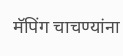मॅपिंग चाचण्यांना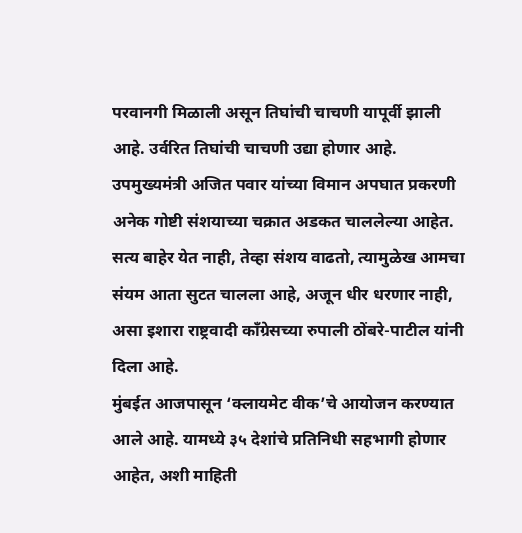परवानगी मिळाली असून तिघांची चाचणी यापूर्वी झाली आहे. उर्वरित तिघांची चाचणी उद्या होणार आहे.
उपमुख्यमंत्री अजित पवार यांच्या विमान अपघात प्रकरणी अनेक गोष्टी संशयाच्या चक्रात अडकत चाललेल्या आहेत. सत्य बाहेर येत नाही, तेव्हा संशय वाढतो, त्यामुळेख आमचा संयम आता सुटत चालला आहे, अजून धीर धरणार नाही, असा इशारा राष्ट्रवादी काँग्रेसच्या रुपाली ठोंबरे-पाटील यांनी दिला आहे.
मुंबईत आजपासून ‘क्लायमेट वीक’चे आयोजन करण्यात आले आहे. यामध्ये ३५ देशांचे प्रतिनिधी सहभागी होणार आहेत, अशी माहिती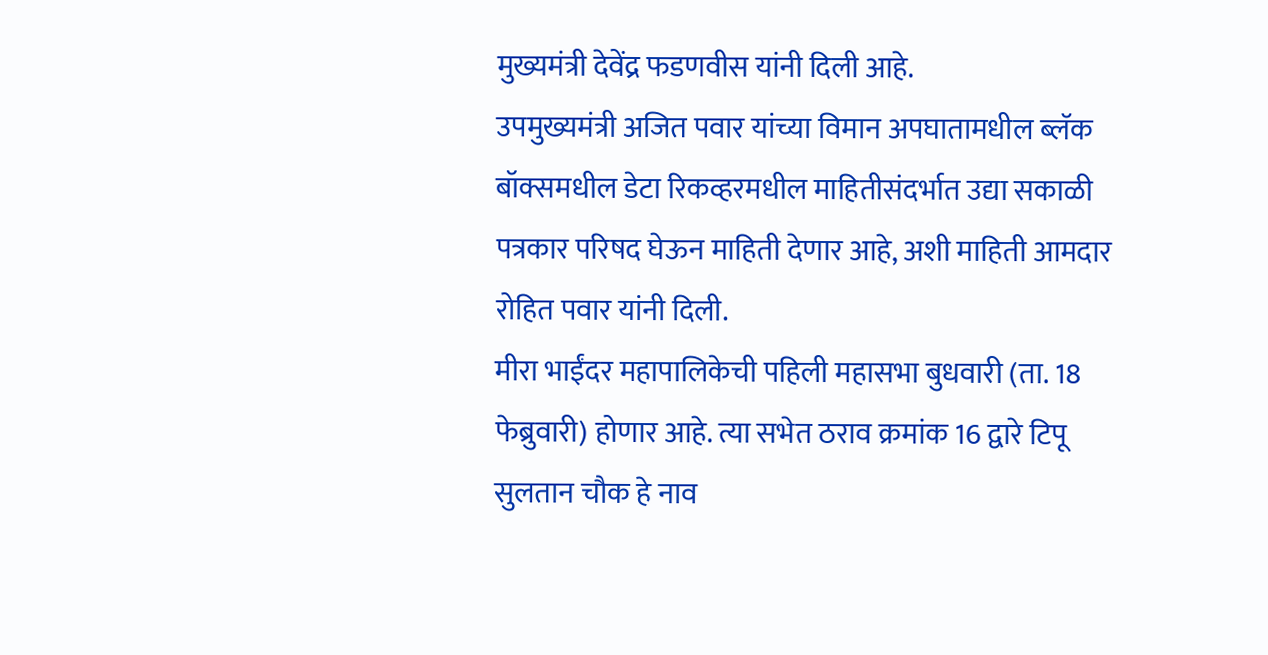मुख्यमंत्री देवेंद्र फडणवीस यांनी दिली आहे.
उपमुख्यमंत्री अजित पवार यांच्या विमान अपघातामधील ब्लॅक बॉक्समधील डेटा रिकव्हरमधील माहितीसंदर्भात उद्या सकाळी पत्रकार परिषद घेऊन माहिती देणार आहे, अशी माहिती आमदार रोहित पवार यांनी दिली.
मीरा भाईंदर महापालिकेची पहिली महासभा बुधवारी (ता. 18 फेब्रुवारी) होणार आहे. त्या सभेत ठराव क्रमांक 16 द्वारे टिपू सुलतान चौक हे नाव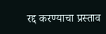रद्द करण्याचा प्रस्ताव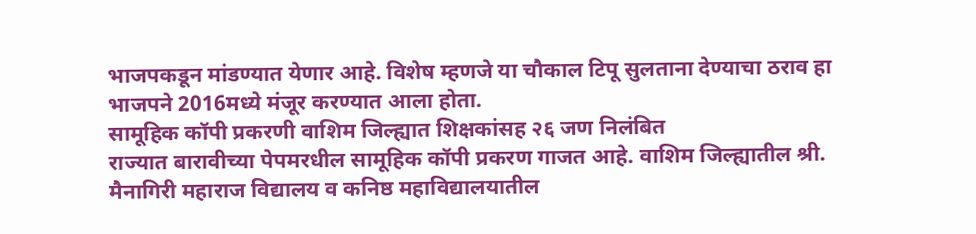भाजपकडून मांडण्यात येणार आहे. विशेष म्हणजे या चौकाल टिपू सुलताना देण्याचा ठराव हा भाजपने 2016मध्ये मंजूर करण्यात आला होता.
सामूहिक कॉपी प्रकरणी वाशिम जिल्ह्यात शिक्षकांसह २६ जण निलंबित
राज्यात बारावीच्या पेपमरधील सामूहिक कॉपी प्रकरण गाजत आहे. वाशिम जिल्ह्यातील श्री. मैनागिरी महाराज विद्यालय व कनिष्ठ महाविद्यालयातील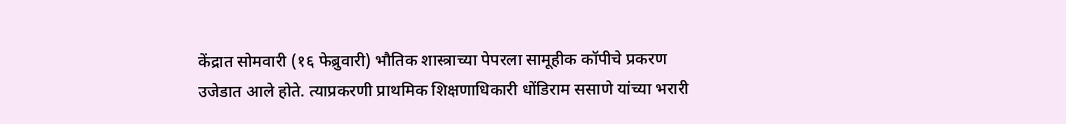केंद्रात सोमवारी (१६ फेब्रुवारी) भौतिक शास्त्राच्या पेपरला सामूहीक कॉपीचे प्रकरण उजेडात आले होते. त्याप्रकरणी प्राथमिक शिक्षणाधिकारी धोंडिराम ससाणे यांच्या भरारी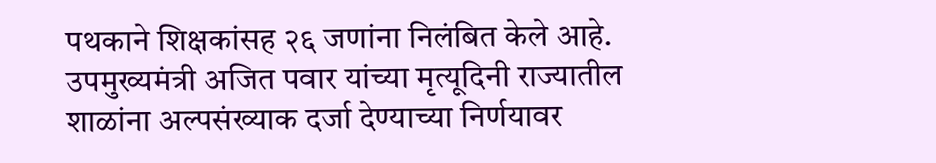पथकाने शिक्षकांसह २६ जणांना निलंबित केले आहे.
उपमुख्यमंत्री अजित पवार यांच्या मृत्यूदिनी राज्यातील शाळांना अल्पसंख्याक दर्जा देण्याच्या निर्णयावर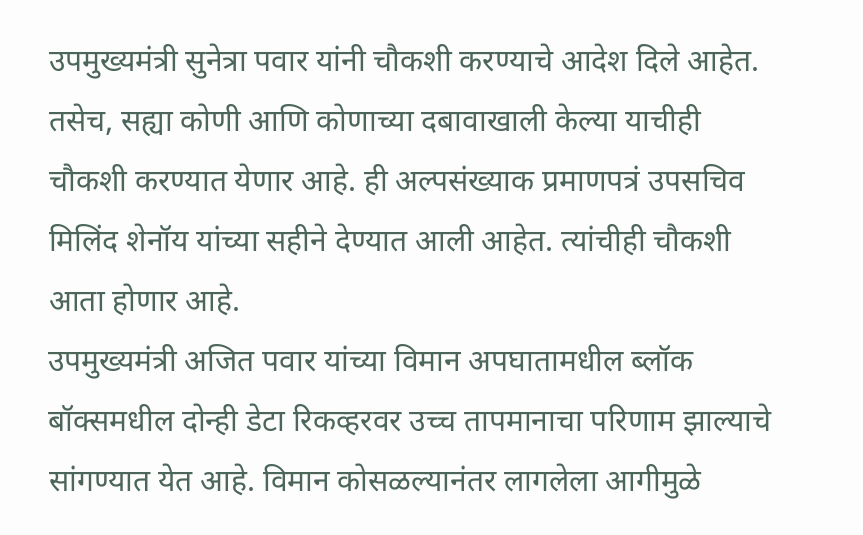उपमुख्यमंत्री सुनेत्रा पवार यांनी चौकशी करण्याचे आदेश दिले आहेत. तसेच, सह्या कोणी आणि कोणाच्या दबावाखाली केल्या याचीही चौकशी करण्यात येणार आहे. ही अल्पसंख्याक प्रमाणपत्रं उपसचिव मिलिंद शेनॉय यांच्या सहीने देण्यात आली आहेत. त्यांचीही चौकशी आता होणार आहे.
उपमुख्यमंत्री अजित पवार यांच्या विमान अपघातामधील ब्लॉक बॉक्समधील दोन्ही डेटा रिकव्हरवर उच्च तापमानाचा परिणाम झाल्याचे सांगण्यात येत आहे. विमान कोसळल्यानंतर लागलेला आगीमुळे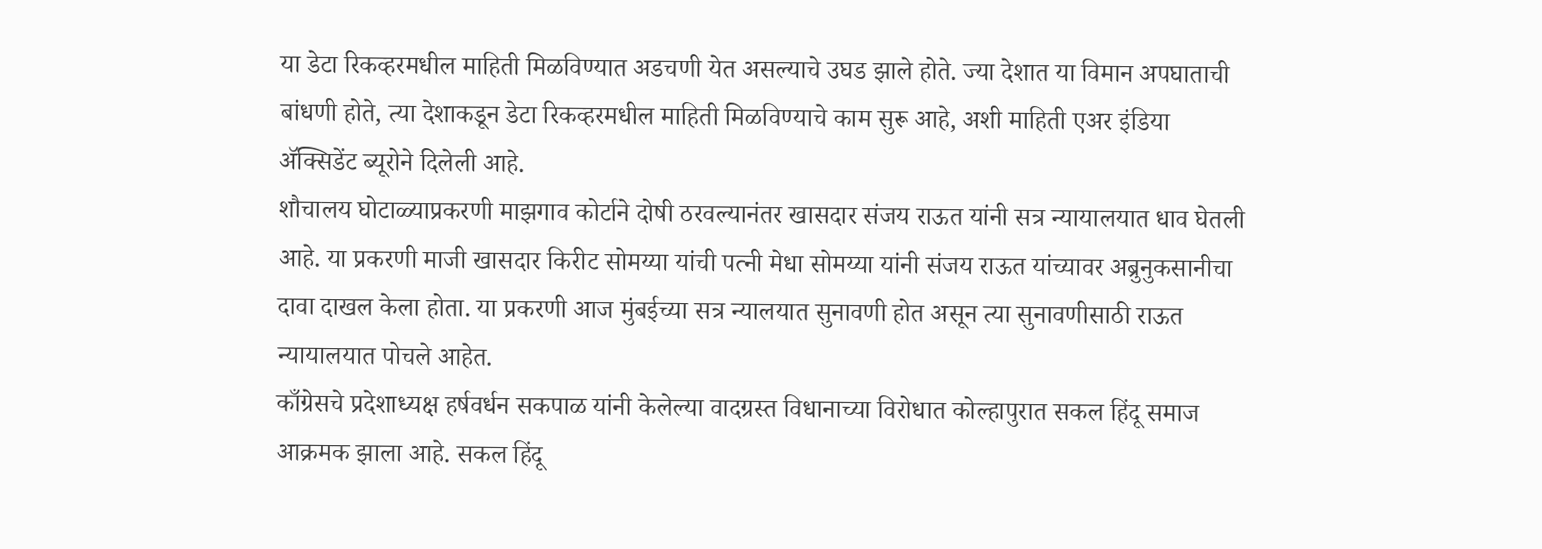या डेटा रिकव्हरमधील माहिती मिळविण्यात अडचणी येत असल्याचे उघड झाले होते. ज्या देशात या विमान अपघाताची बांधणी होते, त्या देशाकडून डेटा रिकव्हरमधील माहिती मिळविण्याचे काम सुरू आहे, अशी माहिती एअर इंडिया ॲक्सिडेंट ब्यूरोने दिलेली आहे.
शौचालय घोटाळ्याप्रकरणी माझगाव कोर्टाने दोषी ठरवल्यानंतर खासदार संजय राऊत यांनी सत्र न्यायालयात धाव घेतली आहे. या प्रकरणी माजी खासदार किरीट सोमय्या यांची पत्नी मेधा सोमय्या यांनी संजय राऊत यांच्यावर अब्रुनुकसानीचा दावा दाखल केला होता. या प्रकरणी आज मुंबईच्या सत्र न्यालयात सुनावणी होत असून त्या सुनावणीसाठी राऊत न्यायालयात पोचले आहेत.
काँग्रेसचे प्रदेशाध्यक्ष हर्षवर्धन सकपाळ यांनी केलेल्या वादग्रस्त विधानाच्या विरोधात कोल्हापुरात सकल हिंदू समाज आक्रमक झाला आहे. सकल हिंदू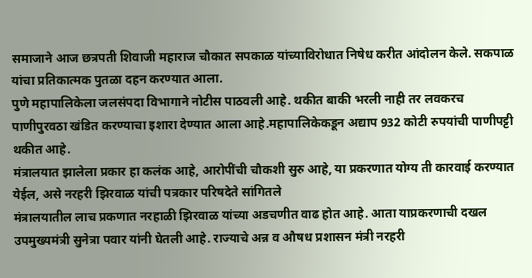समाजाने आज छत्रपती शिवाजी महाराज चौकात सपकाळ यांच्याविरोधात निषेध करीत आंदोलन केले. सकपाळ यांचा प्रतिकात्मक पुतळा दहन करण्यात आला.
पुणे महापालिकेला जलसंपदा विभागाने नोटीस पाठवली आहे. थकीत बाकी भरली नाही तर लवकरच पाणीपुरवठा खंडित करण्याचा इशारा देण्यात आला आहे.महापालिकेकडून अद्याप 932 कोटी रुपयांची पाणीपट्टी थकीत आहे.
मंत्रालयात झालेला प्रकार हा कलंक आहे, आरोपींची चौकशी सुरु आहे, या प्रकरणात योग्य ती कारवाई करण्यात येईल, असे नरहरी झिरवाळ यांची पत्रकार परिषदेते सांगितले
मंत्रालयातील लाच प्रकणात नरहाळी झिरवाळ यांच्या अडचणीत वाढ होत आहे. आता याप्रकरणाची दखल उपमुख्यमंत्री सुनेत्रा पवार यांनी घेतली आहे. राज्याचे अन्न व औषध प्रशासन मंत्री नरहरी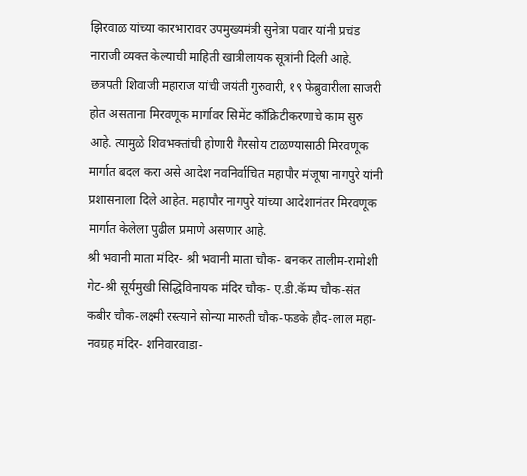झिरवाळ यांच्या कारभारावर उपमुख्यमंत्री सुनेत्रा पवार यांनी प्रचंड नाराजी व्यक्त केल्याची माहिती खात्रीलायक सूत्रांनी दिली आहे.
छत्रपती शिवाजी महाराज यांची जयंती गुरुवारी, १९ फेब्रुवारीला साजरी होत असताना मिरवणूक मार्गावर सिमेंट काँक्रिटीकरणाचे काम सुरु आहे. त्यामुळे शिवभक्तांची होणारी गैरसोय टाळण्यासाठी मिरवणूक मार्गात बदल करा असे आदेश नवनिर्वाचित महापौर मंजूषा नागपुरे यांनी प्रशासनाला दिले आहेत. महापौर नागपुरे यांच्या आदेशानंतर मिरवणूक मार्गात केलेला पुढील प्रमाणे असणार आहे.
श्री भवानी माता मंदिर- श्री भवानी माता चौक- बनकर तालीम-रामोशी गेट-श्री सूर्यमुखी सिद्धिविनायक मंदिर चौक- ए.डी.कॅम्प चौक-संत कबीर चौक-लक्ष्मी रस्त्याने सोन्या मारुती चौक-फडके हौद-लाल महा- नवग्रह मंदिर- शनिवारवाडा-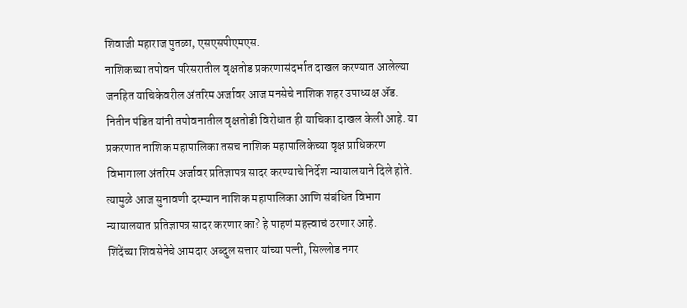शिवाजी महाराज पुतळा, एसएसपीएमएस.
नाशिकच्या तपोवन परिसरातील वृक्षतोड प्रकरणासंदर्भात दाखल करण्यात आलेल्या जनहित याचिकेवरील अंतरिम अर्जावर आज मनसेचे नाशिक शहर उपाध्यक्ष ॲड. नितीन पंडित यांनी तपोवनातील वृक्षतोडी विरोधात ही याचिका दाखल केली आहे. या प्रकरणात नाशिक महापालिका तसच नाशिक महापालिकेच्या वृक्ष प्राधिकरण विभागाला अंतरिम अर्जावर प्रतिज्ञापत्र सादर करण्याचे निर्देश न्यायालयाने दिले होते. त्यामुळे आज सुनावणी दरम्यान नाशिक महापालिका आणि संबंधित विभाग न्यायालयात प्रतिज्ञापत्र सादर करणार का? हे पाहणं महत्त्वाचं ठरणार आहे.
शिंदेंच्या शिवसेनेचे आमदार अब्दुल सत्तार यांच्या पत्नी, सिल्लोड नगर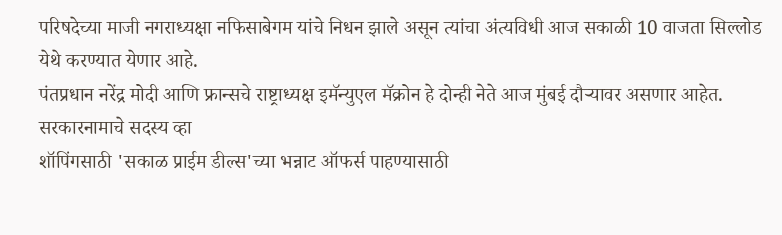परिषदेच्या माजी नगराध्यक्षा नफिसाबेगम यांचे निधन झाले असून त्यांचा अंत्यविधी आज सकाळी 10 वाजता सिल्लोड येथे करण्यात येणार आहे.
पंतप्रधान नरेंद्र मोदी आणि फ्रान्सचे राष्ट्राध्यक्ष इमॅन्युएल मॅक्रोन हे दोन्ही नेते आज मुंबई दौऱ्यावर असणार आहेत.
सरकारनामाचे सदस्य व्हा
शॉपिंगसाठी 'सकाळ प्राईम डील्स'च्या भन्नाट ऑफर्स पाहण्यासाठी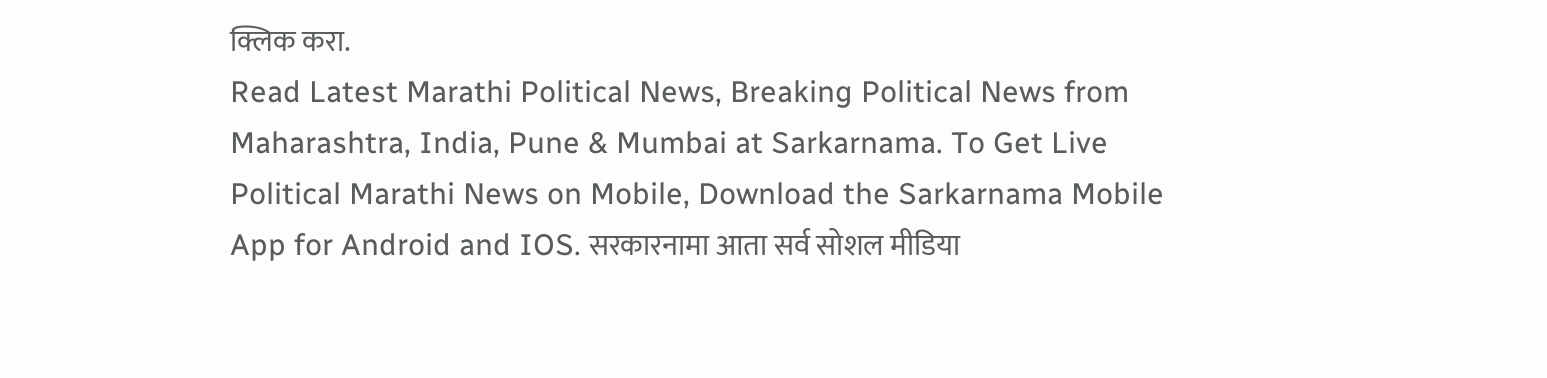क्लिक करा.
Read Latest Marathi Political News, Breaking Political News from Maharashtra, India, Pune & Mumbai at Sarkarnama. To Get Live Political Marathi News on Mobile, Download the Sarkarnama Mobile App for Android and IOS. सरकारनामा आता सर्व सोशल मीडिया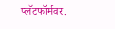प्लॅटफॉर्मवर.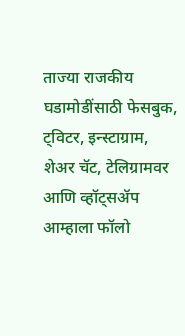ताज्या राजकीय घडामोडींसाठी फेसबुक, ट्विटर, इन्स्टाग्राम, शेअर चॅट, टेलिग्रामवर आणि व्हॉट्सॲप आम्हाला फॉलो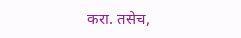करा. तसेच,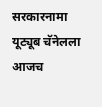सरकारनामा यूट्यूब चॅनेलला आजच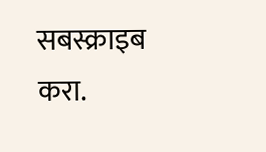सबस्क्राइब करा.